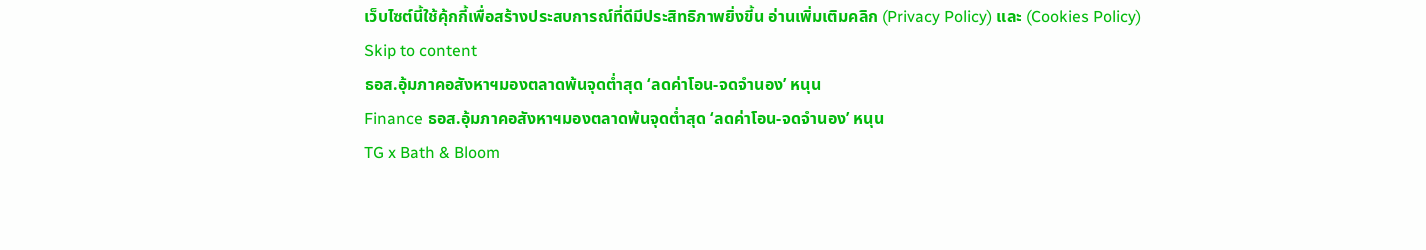เว็บไซต์นี้ใช้คุ้กกี้เพื่อสร้างประสบการณ์ที่ดีมีประสิทธิภาพยิ่งขี้น อ่านเพิ่มเติมคลิก (Privacy Policy) และ (Cookies Policy)
Skip to content
ธอส.อุ้มภาคอสังหาฯมองตลาดพ้นจุดต่ำสุด ‘ลดค่าโอน-จดจำนอง’ หนุน
Finance ธอส.อุ้มภาคอสังหาฯมองตลาดพ้นจุดต่ำสุด ‘ลดค่าโอน-จดจำนอง’ หนุน
TG x Bath & Bloom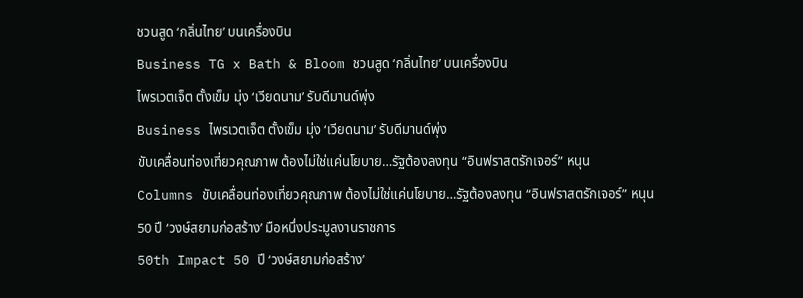ชวนสูด ‘กลิ่นไทย’ บนเครื่องบิน
Business TG x Bath & Bloom ชวนสูด ‘กลิ่นไทย’ บนเครื่องบิน
ไพรเวตเจ็ต ตั้งเข็ม มุ่ง ‘เวียดนาม’ รับดีมานด์พุ่ง
Business ไพรเวตเจ็ต ตั้งเข็ม มุ่ง ‘เวียดนาม’ รับดีมานด์พุ่ง
ขับเคลื่อนท่องเที่ยวคุณภาพ ต้องไม่ใช่แค่นโยบาย…รัฐต้องลงทุน “อินฟราสตรักเจอร์” หนุน
Columns ขับเคลื่อนท่องเที่ยวคุณภาพ ต้องไม่ใช่แค่นโยบาย…รัฐต้องลงทุน “อินฟราสตรักเจอร์” หนุน
50 ปี ‘วงษ์สยามก่อสร้าง’ มือหนึ่งประมูลงานราชการ
50th Impact 50 ปี ‘วงษ์สยามก่อสร้าง’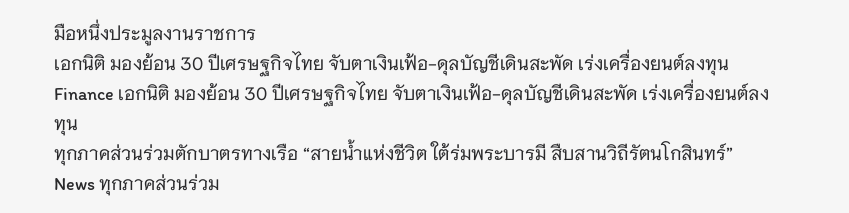มือหนึ่งประมูลงานราชการ
เอกนิติ มองย้อน 30 ปีเศรษฐกิจไทย จับตาเงินเฟ้อ-ดุลบัญชีเดินสะพัด เร่งเครื่องยนต์ลงทุน
Finance เอกนิติ มองย้อน 30 ปีเศรษฐกิจไทย จับตาเงินเฟ้อ-ดุลบัญชีเดินสะพัด เร่งเครื่องยนต์ลงทุน
ทุกภาคส่วนร่วมตักบาตรทางเรือ “สายน้ำแห่งชีวิต ใต้ร่มพระบารมี สืบสานวิถีรัตนโกสินทร์”
News ทุกภาคส่วนร่วม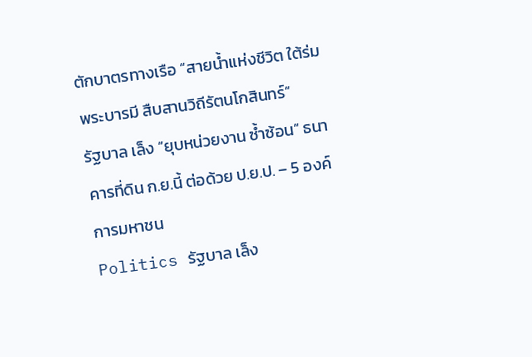ตักบาตรทางเรือ “สายน้ำแห่งชีวิต ใต้ร่มพระบารมี สืบสานวิถีรัตนโกสินทร์”
รัฐบาล เล็ง “ยุบหน่วยงาน ซ้ำซ้อน” ธนาคารที่ดิน ก.ย.นี้ ต่อด้วย ป.ย.ป. – 5 องค์การมหาชน
Politics รัฐบาล เล็ง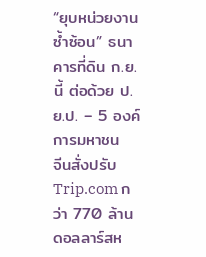“ยุบหน่วยงาน ซ้ำซ้อน” ธนาคารที่ดิน ก.ย.นี้ ต่อด้วย ป.ย.ป. – 5 องค์การมหาชน
จีนสั่งปรับ Trip.com กว่า 770 ล้านดอลลาร์สห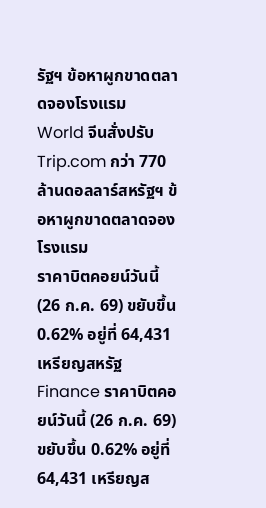รัฐฯ ข้อหาผูกขาดตลาดจองโรงแรม
World จีนสั่งปรับ Trip.com กว่า 770 ล้านดอลลาร์สหรัฐฯ ข้อหาผูกขาดตลาดจองโรงแรม
ราคาบิตคอยน์วันนี้ (26 ก.ค. 69) ขยับขึ้น 0.62% อยู่ที่ 64,431 เหรียญสหรัฐ
Finance ราคาบิตคอยน์วันนี้ (26 ก.ค. 69) ขยับขึ้น 0.62% อยู่ที่ 64,431 เหรียญส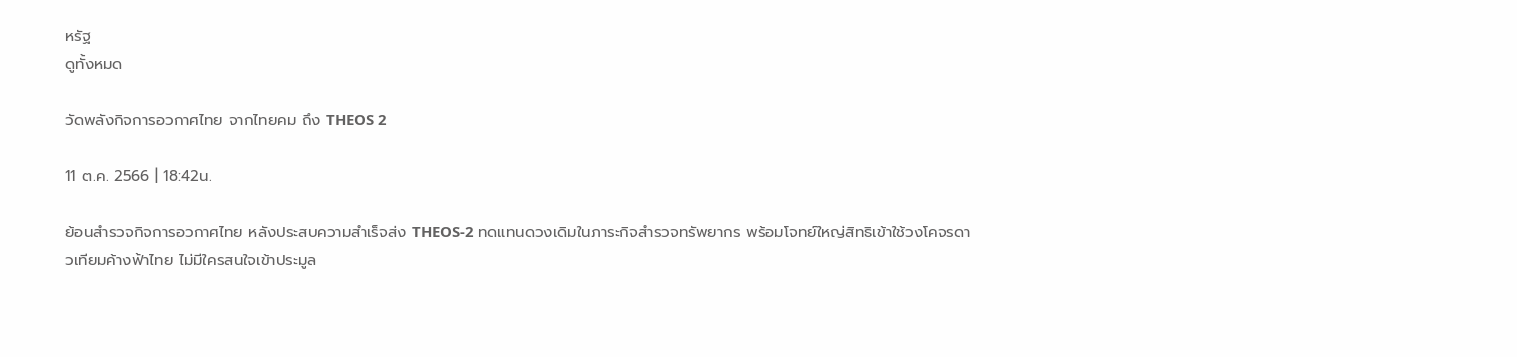หรัฐ
ดูทั้งหมด

วัดพลังกิจการอวกาศไทย จากไทยคม ถึง THEOS 2

11 ต.ค. 2566 | 18:42น.

ย้อนสำรวจกิจการอวกาศไทย หลังประสบความสำเร็จส่ง THEOS-2 ทดแทนดวงเดิมในภาระกิจสำรวจทรัพยากร พร้อมโจทย์ใหญ่สิทธิเข้าใช้วงโคจรดาวเทียมค้างฟ้าไทย ไม่มีใครสนใจเข้าประมูล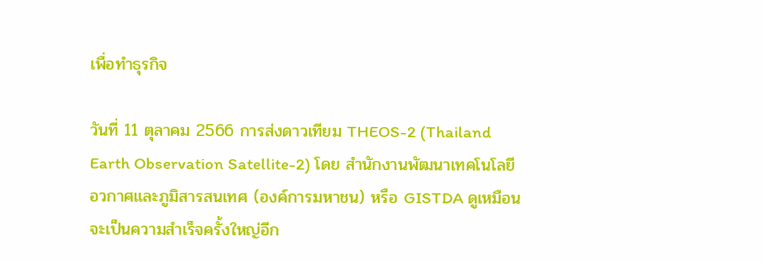เพื่อทำธุรกิจ

วันที่ 11 ตุลาคม 2566 การส่งดาวเทียม THEOS-2 (Thailand Earth Observation Satellite-2) โดย สำนักงานพัฒนาเทคโนโลยีอวกาศและภูมิสารสนเทศ (องค์การมหาชน) หรือ GISTDA ดูเหมือนจะเป็นความสำเร็จครั้งใหญ่อีก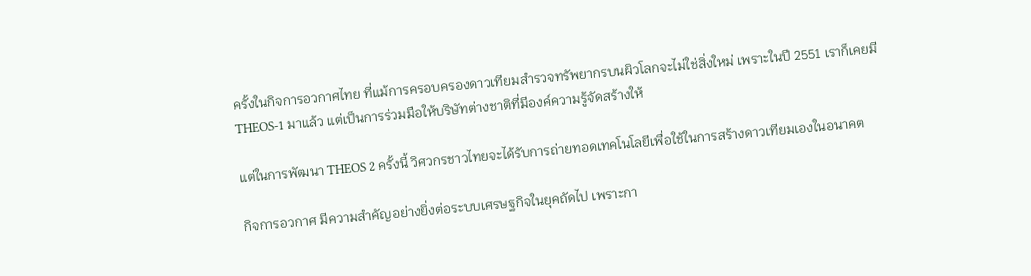ครั้งในกิจการอวกาศไทย ที่แม้การครอบครองดาวเทียมสำรวจทรัพยากรบนผิวโลกจะไม่ใช่สิ่งใหม่ เพราะในปี 2551 เราก็เคยมี THEOS-1 มาแล้ว แต่เป็นการร่วมมือให้บริษัทต่างชาติที่มีองค์ความรู้จัดสร้างให้

แต่ในการพัฒนา THEOS 2 ครั้งนี้ วิศวกรชาวไทยจะได้รับการถ่ายทอดเทคโนโลยีเพื่อใช้ในการสร้างดาวเทียมเองในอนาคต

กิจการอวกาศ มีความสำคัญอย่างยิ่งต่อระบบเศรษฐกิจในยุคถัดไป เพราะกา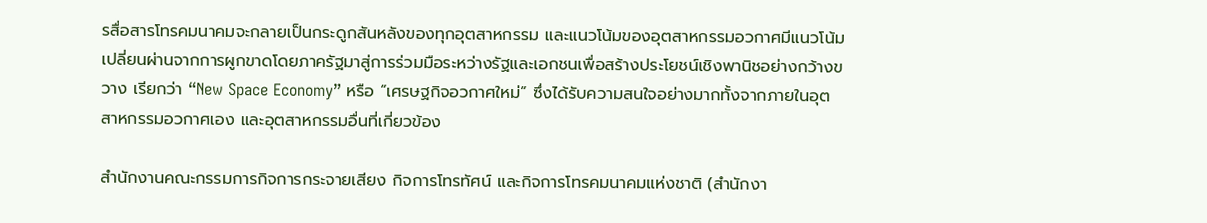รสื่อสารโทรคมนาคมจะกลายเป็นกระดูกสันหลังของทุกอุตสาหกรรม และแนวโน้มของอุตสาหกรรมอวกาศมีแนวโน้มเปลี่ยนผ่านจากการผูกขาดโดยภาครัฐมาสู่การร่วมมือระหว่างรัฐและเอกชนเพื่อสร้างประโยชน์เชิงพานิชอย่างกว้างขวาง เรียกว่า “New Space Economy” หรือ “เศรษฐกิจอวกาศใหม่” ซึ่งได้รับความสนใจอย่างมากทั้งจากภายในอุตสาหกรรมอวกาศเอง และอุตสาหกรรมอื่นที่เกี่ยวข้อง

สำนักงานคณะกรรมการกิจการกระจายเสียง กิจการโทรทัศน์ และกิจการโทรคมนาคมแห่งชาติ (สำนักงา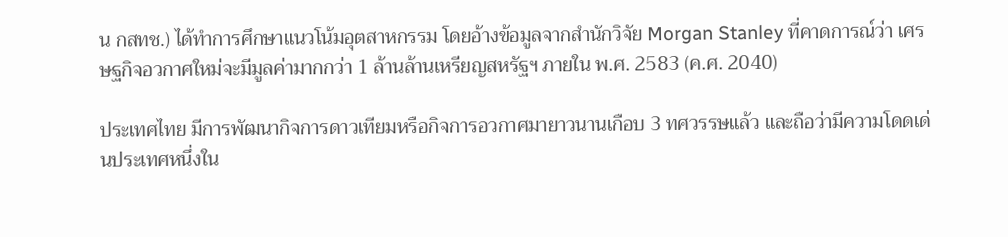น กสทช.) ได้ทำการศึกษาแนวโน้มอุตสาหกรรม โดยอ้างข้อมูลจากสำนักวิจัย Morgan Stanley ที่คาดการณ์ว่า เศรษฐกิจอวกาศใหม่จะมีมูลค่ามากกว่า 1 ล้านล้านเหรียญสหรัฐฯ ภายใน พ.ศ. 2583 (ค.ศ. 2040)

ประเทศไทย มีการพัฒนากิจการดาวเทียมหรือกิจการอวกาศมายาวนานเกือบ 3 ทศวรรษแล้ว และถือว่ามีความโดดเด่นประเทศหนึ่งใน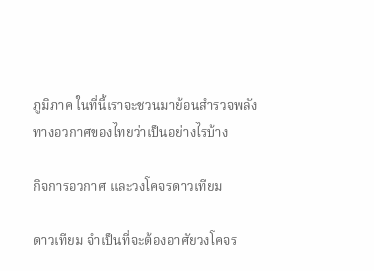ภูมิภาค ในที่นี้เราจะชวนมาย้อนสำรวจพลังทางอวกาศของไทยว่าเป็นอย่างไรบ้าง

กิจการอวกาศ และวงโคจรดาวเทียม

ดาวเทียม จำเป็นที่จะต้องอาศัยวงโคจร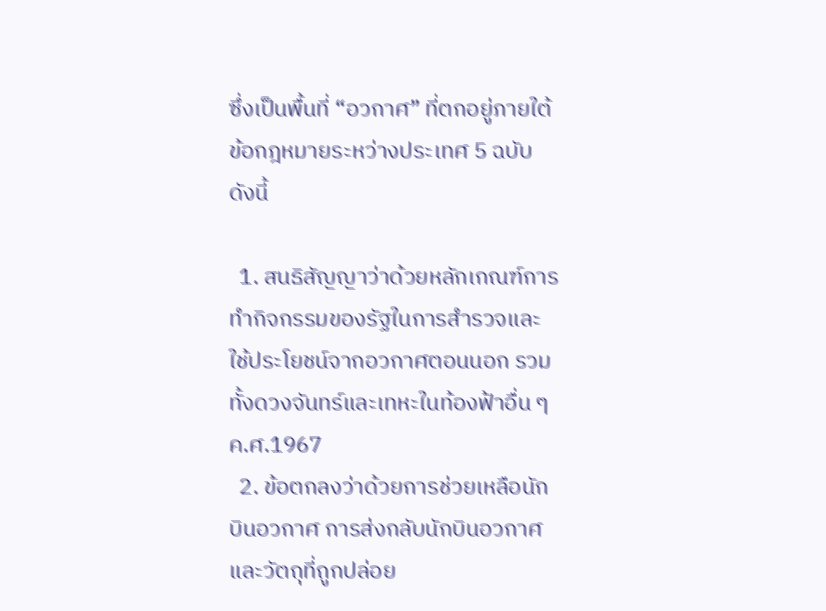ซึ่งเป็นพื้นที่ “อวกาศ” ที่ตกอยู่ภายใต้ข้อกฎหมายระหว่างประเทศ 5 ฉบับ ดังนี้

  1. สนธิสัญญาว่าด้วยหลักเกณฑ์การทำกิจกรรมของรัฐในการสำรวจและใช้ประโยชน์จากอวกาศตอนนอก รวมทั้งดวงจันทร์และเทหะในท้องฟ้าอื่น ๆ ค.ศ.1967
  2. ข้อตกลงว่าด้วยการช่วยเหลือนักบินอวกาศ การส่งกลับนักบินอวกาศและวัตถุที่ถูกปล่อย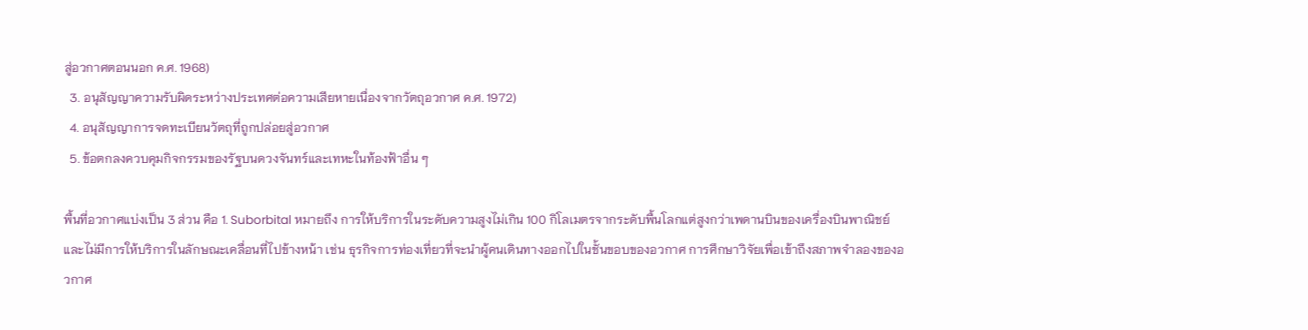สู่อวกาศตอนนอก ค.ศ. 1968)
  3. อนุสัญญาความรับผิดระหว่างประเทศต่อความเสียหายเนื่องจากวัตถุอวกาศ ค.ศ. 1972)
  4. อนุสัญญาการจดทะเบียนวัตถุที่ถูกปล่อยสู่อวกาศ
  5. ข้อตกลงควบคุมกิจกรรมของรัฐบนดวงจันทร์และเทหะในท้องฟ้าอื่น ๆ

พื้นที่อวกาศแบ่งเป็น 3 ส่วน คือ 1. Suborbital หมายถึง การให้บริการในระดับความสูงไม่เกิน 100 กิโลเมตรจากระดับพื้นโลกแต่สูงกว่าเพดานบินของเครื่องบินพาณิชย์ และไม่มีการให้บริการในลักษณะเคลื่อนที่ไปข้างหน้า เช่น ธุรกิจการท่องเที่ยวที่จะนำผู้คนเดินทางออกไปในชั้นขอบของอวกาศ การศึกษาวิจัยเพื่อเข้าถึงสภาพจำลองของอวกาศ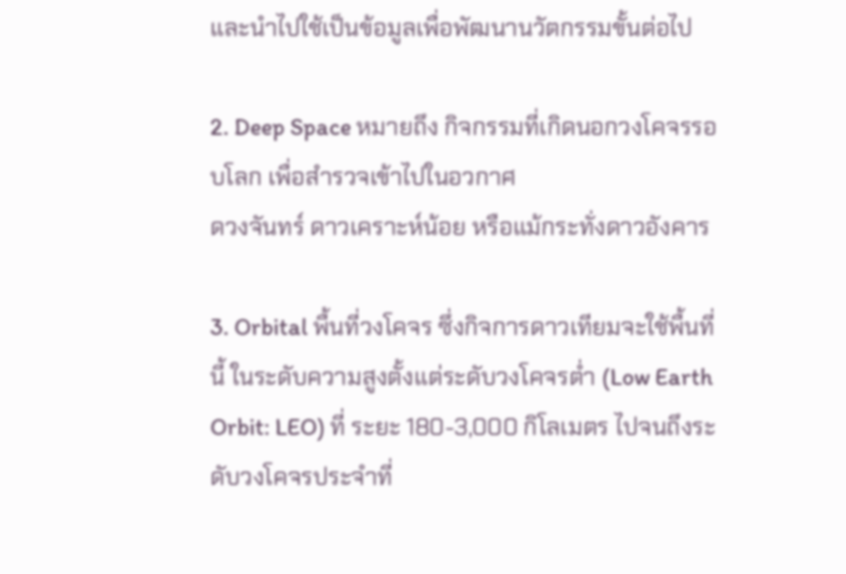และนำไปใช้เป็นข้อมูลเพื่อพัฒนานวัตกรรมขั้นต่อไป

2. Deep Space หมายถึง กิจกรรมที่เกิดนอกวงโคจรรอบโลก เพื่อสำรวจเข้าไปในอวกาศ
ดวงจันทร์ ดาวเคราะห์น้อย หรือแม้กระทั่งดาวอังคาร

3. Orbital พื้นที่วงโคจร ซึ่งกิจการดาวเทียมจะใช้พื้นที่นี้ ในระดับความสูงตั้งแต่ระดับวงโคจรต่ำ (Low Earth Orbit: LEO) ที่ ระยะ 180-3,000 กิโลเมตร ไปจนถึงระดับวงโคจรประจำที่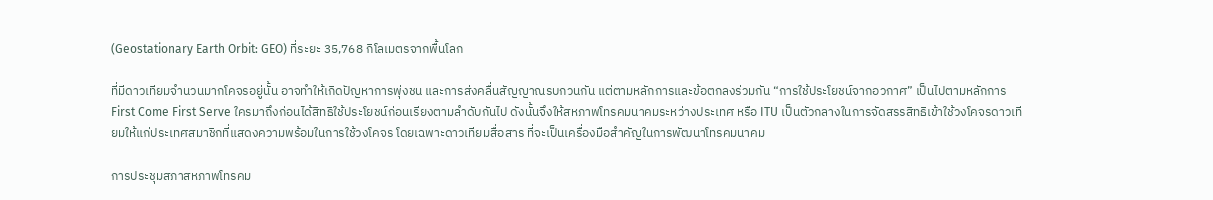(Geostationary Earth Orbit: GEO) ที่ระยะ 35,768 กิโลเมตรจากพื้นโลก

ที่มีดาวเทียมจำนวนมากโคจรอยู่นั้น อาจทำให้เกิดปัญหาการพุ่งชน และการส่งคลื่นสัญญาณรบกวนกัน แต่ตามหลักการและข้อตกลงร่วมกัน “การใช้ประโยชน์จากอวกาศ” เป็นไปตามหลักการ First Come First Serve ใครมาถึงก่อนได้สิทธิใช้ประโยชน์ก่อนเรียงตามลำดับกันไป ดังนั้นจึงให้สหภาพโทรคมนาคมระหว่างประเทศ หรือ ITU เป็นตัวกลางในการจัดสรรสิทธิเข้าใช้วงโคจรดาวเทียมให้แก่ประเทศสมาชิกที่แสดงความพร้อมในการใช้วงโคจร โดยเฉพาะดาวเทียมสื่อสาร ที่จะเป็นเครื่องมือสำคัญในการพัฒนาโทรคมนาคม

การประชุมสภาสหภาพโทรคม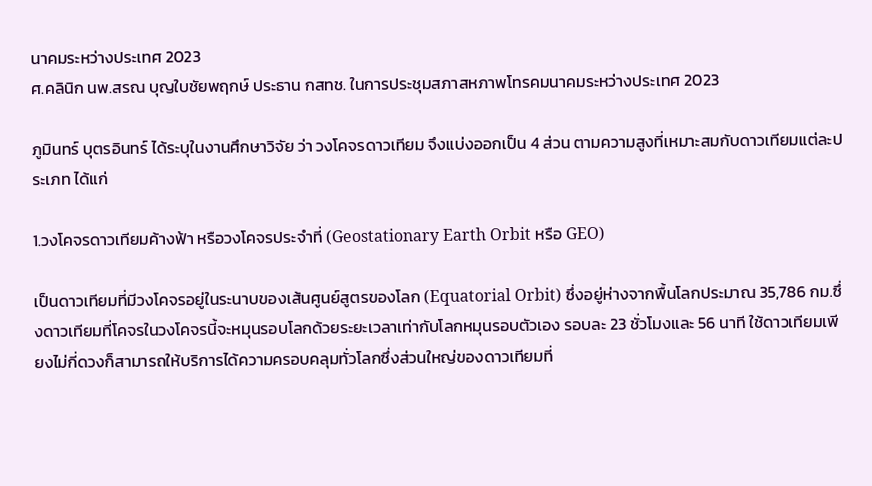นาคมระหว่างประเทศ 2023
ศ.คลินิก นพ.สรณ บุญใบชัยพฤกษ์ ประธาน กสทช. ในการประชุมสภาสหภาพโทรคมนาคมระหว่างประเทศ 2023

ภูมินทร์ บุตรอินทร์ ได้ระบุในงานศึกษาวิจัย ว่า วงโคจรดาวเทียม จึงแบ่งออกเป็น 4 ส่วน ตามความสูงที่เหมาะสมกับดาวเทียมแต่ละประเภท ได้แก่

1.วงโคจรดาวเทียมค้างฟ้า หรือวงโคจรประจำที่ (Geostationary Earth Orbit หรือ GEO)

เป็นดาวเทียมที่มีวงโคจรอยู่ในระนาบของเส้นศูนย์สูตรของโลก (Equatorial Orbit) ซึ่งอยู่ห่างจากพื้นโลกประมาณ 35,786 กม.ซึ่งดาวเทียมที่โคจรในวงโคจรนี้จะหมุนรอบโลกด้วยระยะเวลาเท่ากับโลกหมุนรอบตัวเอง รอบละ 23 ชั่วโมงและ 56 นาที ใช้ดาวเทียมเพียงไม่กี่ดวงก็สามารถให้บริการได้ความครอบคลุมทั่วโลกซึ่งส่วนใหญ่ของดาวเทียมที่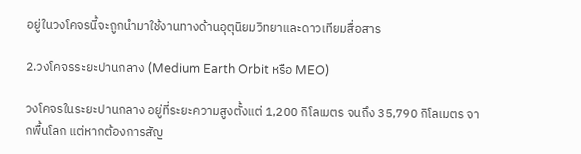อยู่ในวงโคจรนี้จะถูกนำมาใช้งานทางด้านอุตุนิยมวิทยาและดาวเทียมสื่อสาร

2.วงโคจรระยะปานกลาง (Medium Earth Orbit หรือ MEO)

วงโคจรในระยะปานกลาง อยู่ที่ระยะความสูงตั้งแต่ 1,200 กิโลเมตร จนถึง 35,790 กิโลเมตร จากพื้นโลก แต่หากต้องการสัญ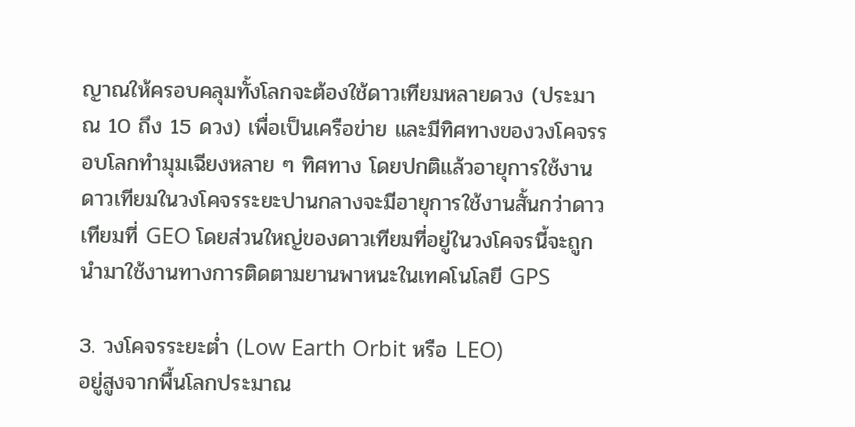ญาณให้ครอบคลุมทั้งโลกจะต้องใช้ดาวเทียมหลายดวง (ประมาณ 10 ถึง 15 ดวง) เพื่อเป็นเครือข่าย และมีทิศทางของวงโคจรรอบโลกทำมุมเฉียงหลาย ๆ ทิศทาง โดยปกติแล้วอายุการใช้งานดาวเทียมในวงโคจรระยะปานกลางจะมีอายุการใช้งานสั้นกว่าดาวเทียมที่ GEO โดยส่วนใหญ่ของดาวเทียมที่อยู่ในวงโคจรนี้จะถูกนำมาใช้งานทางการติดตามยานพาหนะในเทคโนโลยี GPS

3. วงโคจรระยะต่ำ (Low Earth Orbit หรือ LEO)
อยู่สูงจากพื้นโลกประมาณ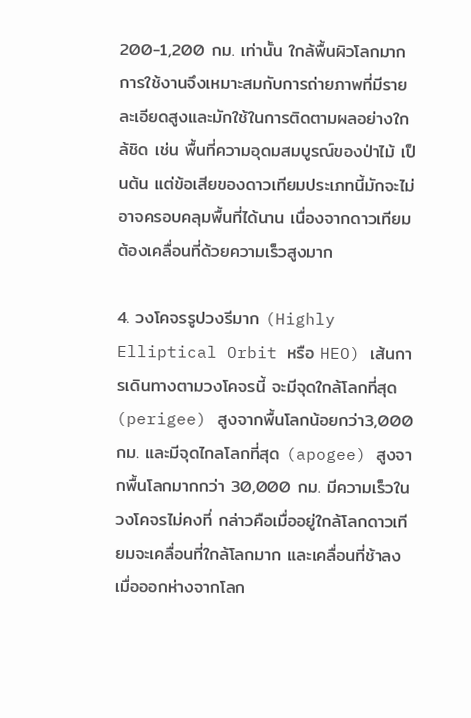200-1,200 กม. เท่านั้น ใกล้พื้นผิวโลกมาก การใช้งานจึงเหมาะสมกับการถ่ายภาพที่มีรายละเอียดสูงและมักใช้ในการติดตามผลอย่างใกล้ชิด เช่น พื้นที่ความอุดมสมบูรณ์ของป่าไม้ เป็นต้น แต่ข้อเสียของดาวเทียมประเภทนี้มักจะไม่อาจครอบคลุมพื้นที่ได้นาน เนื่องจากดาวเทียมต้องเคลื่อนที่ด้วยความเร็วสูงมาก

4. วงโคจรรูปวงรีมาก (Highly Elliptical Orbit หรือ HEO) เส้นการเดินทางตามวงโคจรนี้ จะมีจุดใกล้โลกที่สุด (perigee) สูงจากพื้นโลกน้อยกว่า3,000 กม. และมีจุดไกลโลกที่สุด (apogee) สูงจากพื้นโลกมากกว่า 30,000 กม. มีความเร็วในวงโคจรไม่คงที่ กล่าวคือเมื่ออยู่ใกล้โลกดาวเทียมจะเคลื่อนที่ใกล้โลกมาก และเคลื่อนที่ช้าลงเมื่อออกห่างจากโลก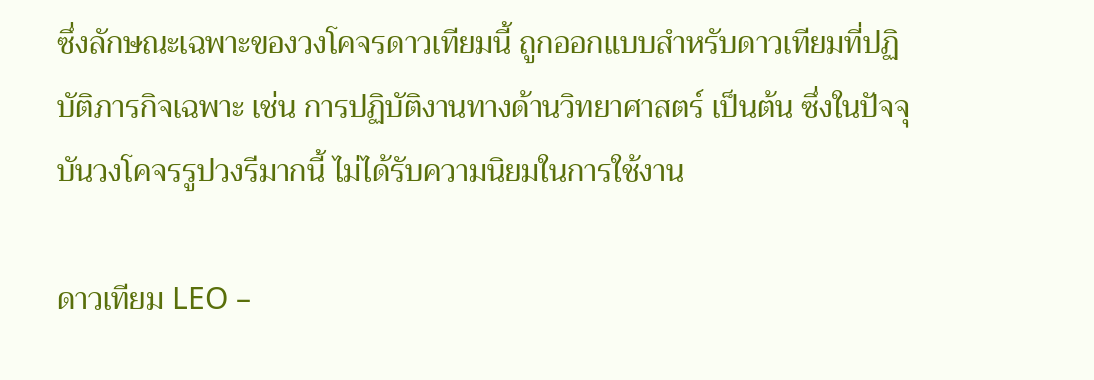ซึ่งลักษณะเฉพาะของวงโคจรดาวเทียมนี้ ถูกออกแบบสำหรับดาวเทียมที่ปฏิบัติภารกิจเฉพาะ เช่น การปฏิบัติงานทางด้านวิทยาศาสตร์ เป็นต้น ซึ่งในปัจจุบันวงโคจรรูปวงรีมากนี้ ไม่ได้รับความนิยมในการใช้งาน

ดาวเทียม LEO –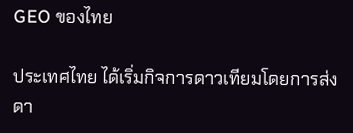GEO ของไทย

ประเทศไทย ได้เริ่มกิจการดาวเทียมโดยการส่งดา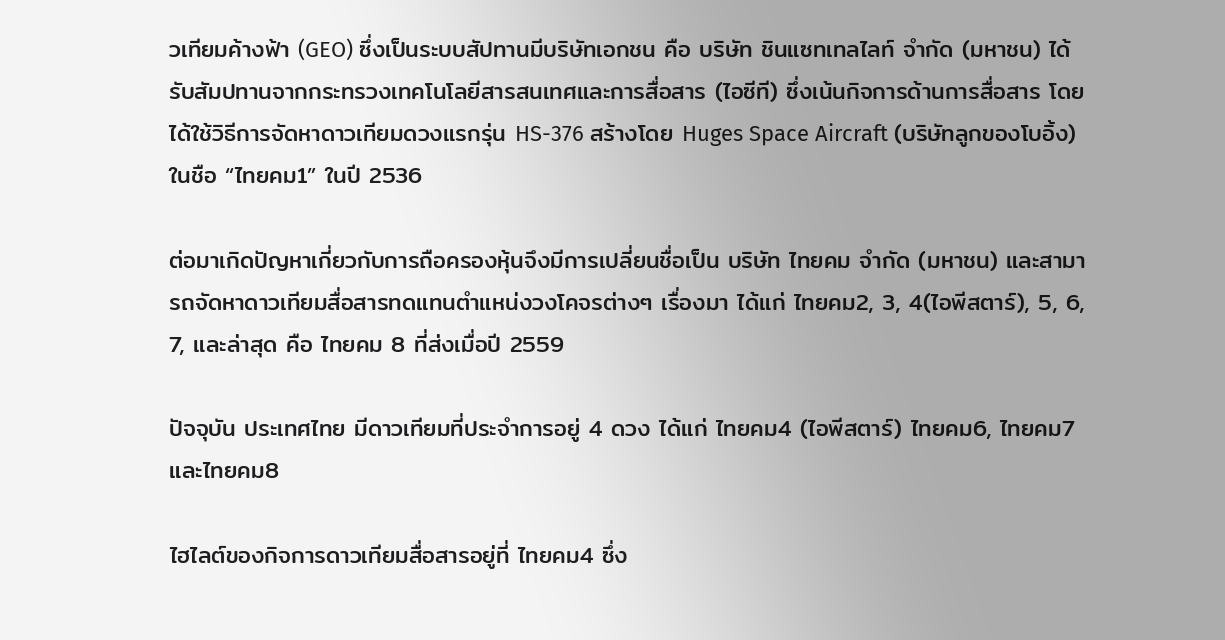วเทียมค้างฟ้า (GEO) ซึ่งเป็นระบบสัปทานมีบริษัทเอกชน คือ บริษัท ชินแซทเทลไลท์ จำกัด (มหาชน) ได้รับสัมปทานจากกระทรวงเทคโนโลยีสารสนเทศและการสื่อสาร (ไอซีที) ซึ่งเน้นกิจการด้านการสื่อสาร โดยได้ใช้วิธีการจัดหาดาวเทียมดวงแรกรุ่น HS-376 สร้างโดย Huges Space Aircraft (บริษัทลูกของโบอิ้ง) ในชือ “ไทยคม1” ในปี 2536

ต่อมาเกิดปัญหาเกี่ยวกับการถือครองหุ้นจึงมีการเปลี่ยนชื่อเป็น บริษัท ไทยคม จำกัด (มหาชน) และสามารถจัดหาดาวเทียมสื่อสารทดแทนตำแหน่งวงโคจรต่างๆ เรื่องมา ได้แก่ ไทยคม2, 3, 4(ไอพีสตาร์), 5, 6, 7, และล่าสุด คือ ไทยคม 8 ที่ส่งเมื่อปี 2559

ปัจจุบัน ประเทศไทย มีดาวเทียมที่ประจำการอยู่ 4 ดวง ได้แก่ ไทยคม4 (ไอพีสตาร์) ไทยคม6, ไทยคม7 และไทยคม8

ไฮไลต์ของกิจการดาวเทียมสื่อสารอยู่ที่ ไทยคม4 ซึ่ง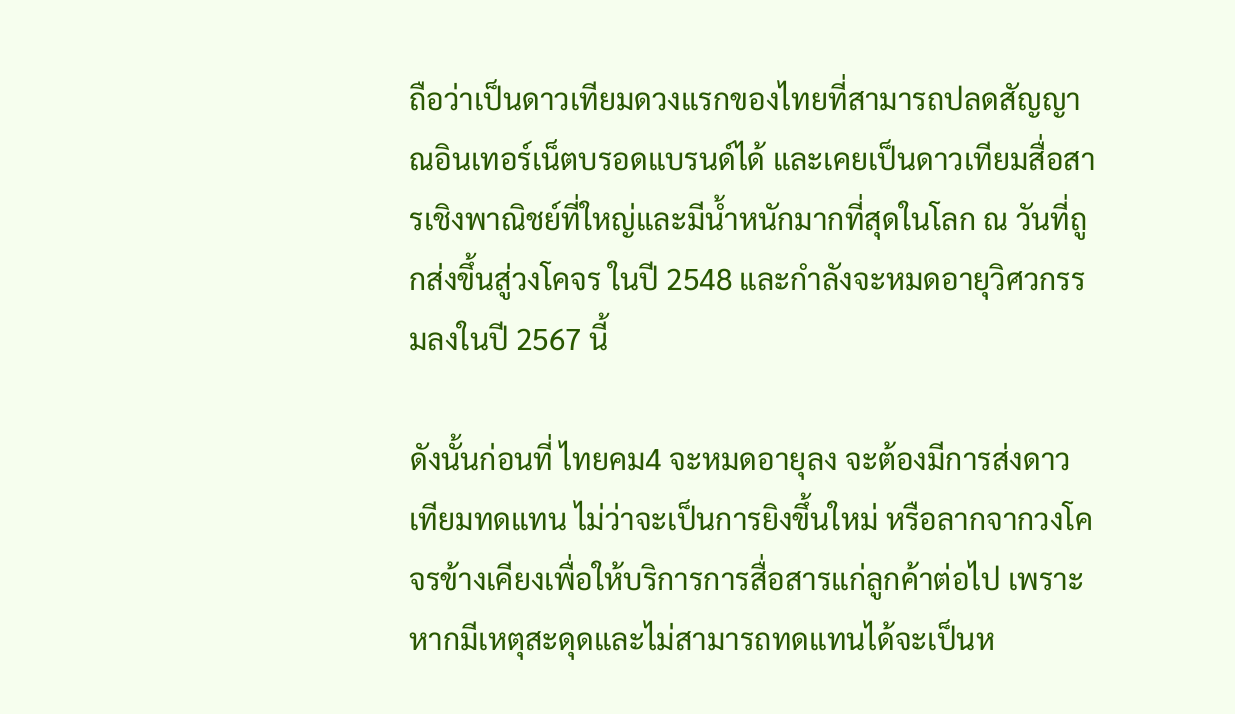ถือว่าเป็นดาวเทียมดวงแรกของไทยที่สามารถปลดสัญญาณอินเทอร์เน็ตบรอดแบรนด์ได้ และเคยเป็นดาวเทียมสื่อสารเชิงพาณิชย์ที่ใหญ่และมีน้ำหนักมากที่สุดในโลก ณ วันที่ถูกส่งขึ้นสู่วงโคจร ในปี 2548 และกำลังจะหมดอายุวิศวกรรมลงในปี 2567 นี้

ดังนั้นก่อนที่ ไทยคม4 จะหมดอายุลง จะต้องมีการส่งดาวเทียมทดแทน ไม่ว่าจะเป็นการยิงขึ้นใหม่ หรือลากจากวงโคจรข้างเคียงเพื่อให้บริการการสื่อสารแก่ลูกค้าต่อไป เพราะหากมีเหตุสะดุดและไม่สามารถทดแทนได้จะเป็นห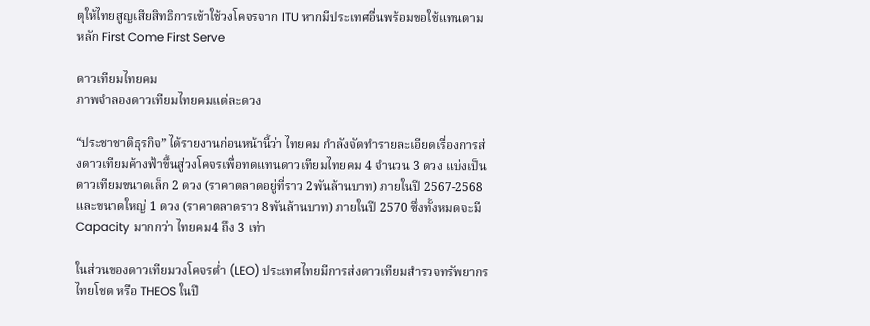ตุให้ไทยสูญเสียสิทธิการเข้าใช้วงโคจรจาก ITU หากมีประเทศอื่นพร้อมขอใช้แทนตามหลัก First Come First Serve

ดาวเทียมไทยคม
ภาพจำลองดาวเทียมไทยคมแต่ละดวง

“ประชาชาติธุรกิจ” ได้รายงานก่อนหน้านี้ว่า ไทยคม กำลังจัดทำรายละเอียดเรื่องการส่งดาวเทียมค้างฟ้าขึ้นสู่วงโคจรเพื่อทดแทนดาวเทียมไทยคม 4 จำนวน 3 ดวง แบ่งเป็นดาวเทียมขนาดเล็ก 2 ดวง (ราคาตลาดอยู่ที่ราว 2พันล้านบาท) ภายในปี 2567-2568 และขนาดใหญ่ 1 ดวง (ราคาตลาดราว 8พันล้านบาท) ภายในปี 2570 ซึ่งทั้งหมดจะมี Capacity มากกว่า ไทยคม4 ถึง 3 เท่า

ในส่วนของดาวเทียมวงโคจรต่ำ (LEO) ประเทศไทยมีการส่งดาวเทียมสำรวจทรัพยากร ไทยโชต หรือ THEOS ในปี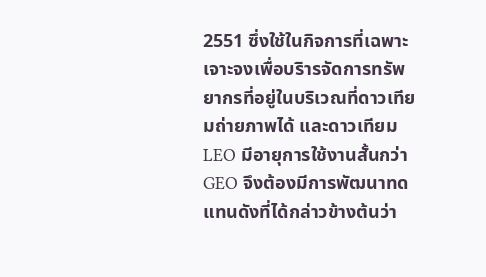2551 ซึ่งใช้ในกิจการที่เฉพาะเจาะจงเพื่อบริารจัดการทรัพยากรที่อยู่ในบริเวณที่ดาวเทียมถ่ายภาพได้ และดาวเทียม LEO มีอายุการใช้งานสั้นกว่า GEO จึงต้องมีการพัฒนาทดแทนดังที่ได้กล่าวข้างต้นว่า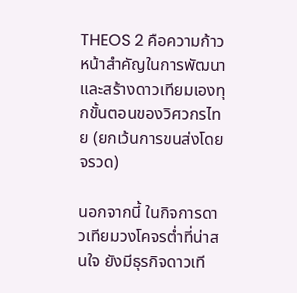THEOS 2 คือความก้าวหน้าสำคัญในการพัฒนาและสร้างดาวเทียมเองทุกขั้นตอนของวิศวกรไทย (ยกเว้นการขนส่งโดยจรวด)

นอกจากนี้ ในกิจการดาวเทียมวงโคจรต่ำที่น่าสนใจ ยังมีธุรกิจดาวเที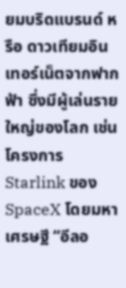ยมบริดแบรนด์ หรือ ดาวเทียมอินเทอร์เน็ตจากฟากฟ้า ซึ่งมีผู้เล่นรายใหญ่ของโลก เช่น โครงการ Starlink ของ SpaceX โดยมหาเศรษฐี “อีลอ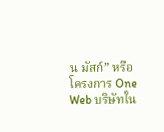น มัสก์” หรือ โครงการ One Web บริษัทใน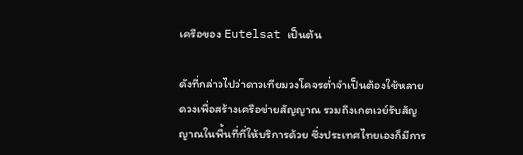เครือของ Eutelsat เป็นต้น

ดังที่กล่าวไปว่าดาวเทียมวงโคจรต่ำจำเป็นต้องใช้หลายดวงเพื่อสร้างเครือข่ายสัญญาณ รวมถึงเกตเวย์รับสัญญาณในพื้นที่ที่ให้บริการด้วย ซึ่งประเทศไทยเองก็มีการ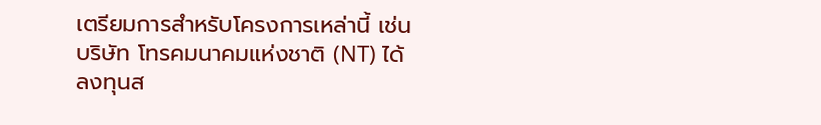เตรียมการสำหรับโครงการเหล่านี้ เช่น บริษัท โทรคมนาคมแห่งชาติ (NT) ได้ลงทุนส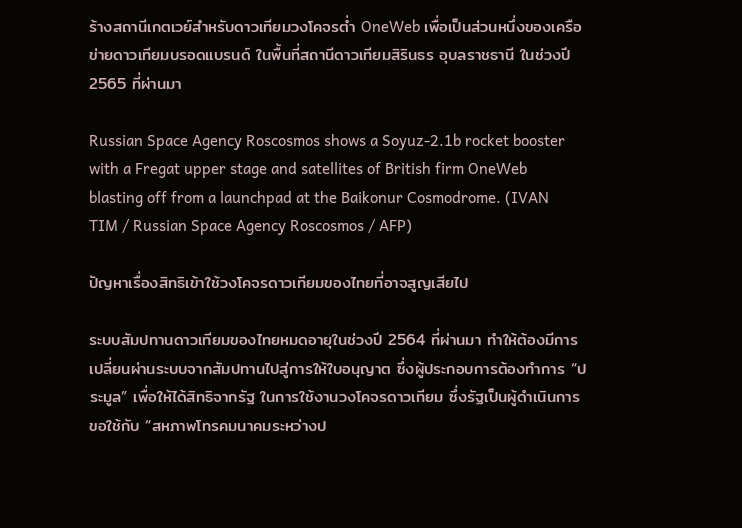ร้างสถานีเกตเวย์สำหรับดาวเทียมวงโคจรต่ำ OneWeb เพื่อเป็นส่วนหนึ่งของเครือข่ายดาวเทียมบรอดแบรนด์ ในพื้นที่สถานีดาวเทียมสิรินธร อุบลราชธานี ในช่วงปี 2565 ที่ผ่านมา

Russian Space Agency Roscosmos shows a Soyuz-2.1b rocket booster with a Fregat upper stage and satellites of British firm OneWeb blasting off from a launchpad at the Baikonur Cosmodrome. (IVAN TIM / Russian Space Agency Roscosmos / AFP)

ปัญหาเรื่องสิทธิเข้าใช้วงโคจรดาวเทียมของไทยที่อาจสูญเสียไป

ระบบสัมปทานดาวเทียมของไทยหมดอายุในช่วงปี 2564 ที่ผ่านมา ทำให้ต้องมีการเปลี่ยนผ่านระบบจากสัมปทานไปสู่การให้ใบอนุญาต ซึ่งผู้ประกอบการต้องทำการ “ประมูล” เพื่อให้ได้สิทธิจากรัฐ ในการใช้งานวงโคจรดาวเทียม ซึ่งรัฐเป็นผู้ดำเนินการขอใช้กับ “สหภาพโทรคมนาคมระหว่างป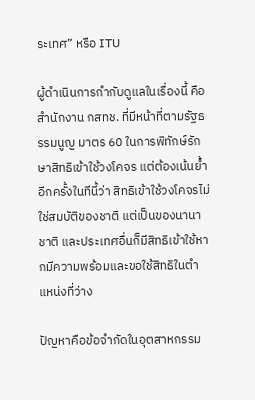ระเทศ” หรือ ITU

ผู้ดำเนินการกำกับดูแลในเรื่องนี้ คือ สำนักงาน กสทช. ที่มีหน้าที่ตามรัฐธรรมนูญ มาตร 60 ในการพิทักษ์รักษาสิทธิเข้าใช้วงโคจร แต่ต้องเน้นย้ำอีกครั้งในทีนี้ว่า สิทธิเข้าใช้วงโคจรไม่ใช่สมบัติของชาติ แต่เป็นของนานาชาติ และประเทศอื่นก็มีสิทธิเข้าใช้หากมีความพร้อมและขอใช้สิทธิในตำแหน่งที่ว่าง

ปัญหาคือข้อจำกัดในอุตสาหกรรม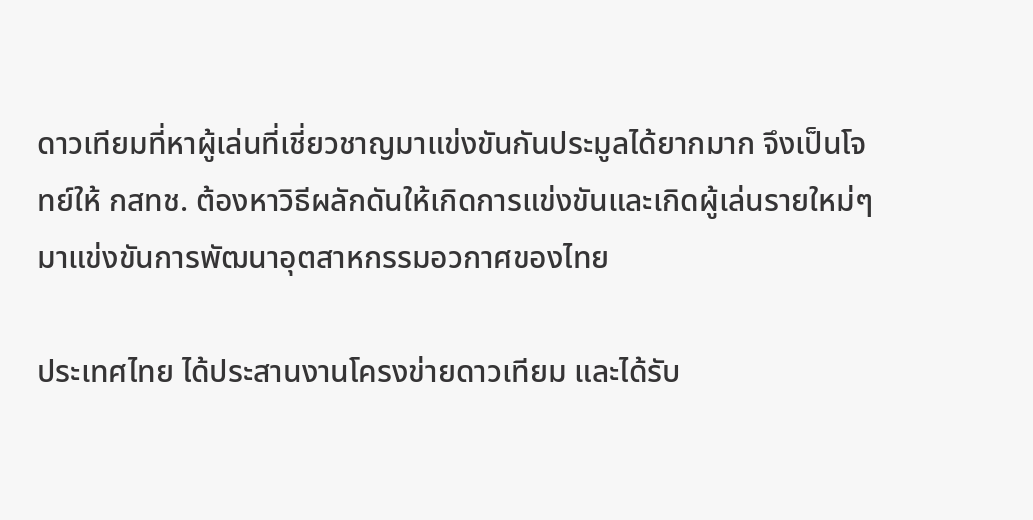ดาวเทียมที่หาผู้เล่นที่เชี่ยวชาญมาแข่งขันกันประมูลได้ยากมาก จึงเป็นโจทย์ให้ กสทช. ต้องหาวิธีผลักดันให้เกิดการแข่งขันและเกิดผู้เล่นรายใหม่ๆ มาแข่งขันการพัฒนาอุตสาหกรรมอวกาศของไทย

ประเทศไทย ได้ประสานงานโครงข่ายดาวเทียม และได้รับ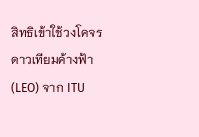สิทธิเข้าใช้วงโคจรดาวเทียมค้างฟ้า (LEO) จาก ITU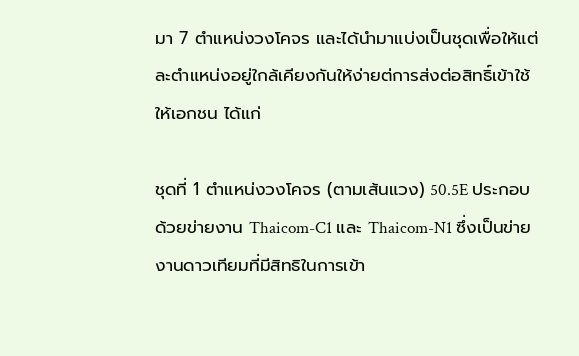มา 7 ตำแหน่งวงโคจร และได้นำมาแบ่งเป็นชุดเพื่อให้แต่ละตำแหน่งอยู่ใกล้เคียงกันให้ง่ายต่การส่งต่อสิทธิ์เข้าใช้ให้เอกชน ได้แก่

ชุดที่ 1 ตำแหน่งวงโคจร (ตามเส้นแวง) 50.5E ประกอบด้วยข่ายงาน Thaicom-C1 และ Thaicom-N1 ซึ่งเป็นข่ายงานดาวเทียมที่มีสิทธิในการเข้า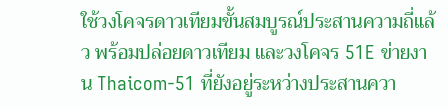ใช้วงโคจรดาวเทียมขั้นสมบูรณ์ประสานความถี่แล้ว พร้อมปล่อยดาวเทียม และวงโคจร 51E ข่ายงาน Thaicom-51 ที่ยังอยู่ระหว่างประสานควา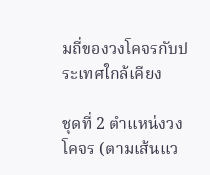มถี่ของวงโคจรกับประเทศใกล้เคียง

ชุดที่ 2 ตำแหน่งวงโคจร (ตามเส้นแว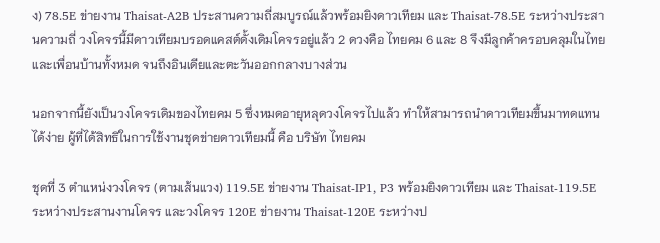ง) 78.5E ข่ายงาน Thaisat-A2B ประสานความถี่สมบูรณ์แล้วพร้อมยิงดาวเทียม และ Thaisat-78.5E ระหว่างประสานความถี่ วงโคจรนี้มีดาวเทียมบรอดแคสต์ดั้งเดิมโคจรอยู่แล้ว 2 ดวงคือ ไทยคม 6 และ 8 จึงมีลูกค้าครอบคลุมในไทยและเพื่อนบ้านทั้งหมด จนถึงอินเดียและตะวันออกกลางบางส่วน

นอกจากนี้ยังเป็นวงโคจรเดิมของไทยคม 5 ซึ่งหมดอายุหลุดวงโคจรไปแล้ว ทำให้สามารถนำดาวเทียมขึ้นมาทดแทนได้ง่าย ผู้ที่ได้สิทธิในการใช้งานชุดข่ายดาวเทียมนี้ คือ บริษัท ไทยคม

ชุดที่ 3 ตำแหน่งวงโคจร (ตามเส้นแวง) 119.5E ข่ายงาน Thaisat-IP1, P3 พร้อมยิงดาวเทียม และ Thaisat-119.5E ระหว่างประสานงานโคจร และวงโคจร 120E ข่ายงาน Thaisat-120E ระหว่างป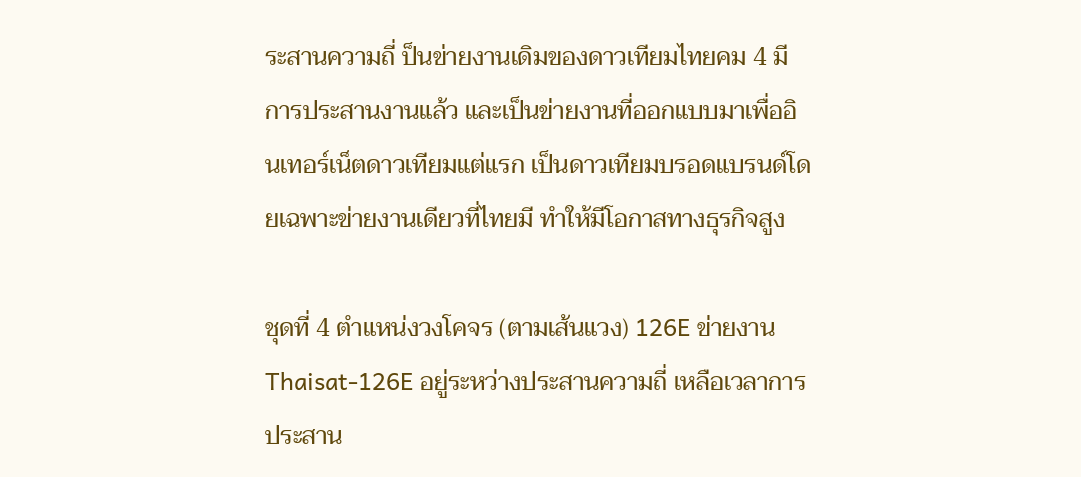ระสานความถี่ ป็นข่ายงานเดิมของดาวเทียมไทยคม 4 มีการประสานงานแล้ว และเป็นข่ายงานที่ออกแบบมาเพื่ออินเทอร์เน็ตดาวเทียมแต่แรก เป็นดาวเทียมบรอดแบรนด์โดยเฉพาะข่ายงานเดียวที่ไทยมี ทำให้มีโอกาสทางธุรกิจสูง

ชุดที่ 4 ตำแหน่งวงโคจร (ตามเส้นแวง) 126E ข่ายงาน Thaisat-126E อยู่ระหว่างประสานความถี่ เหลือเวลาการประสาน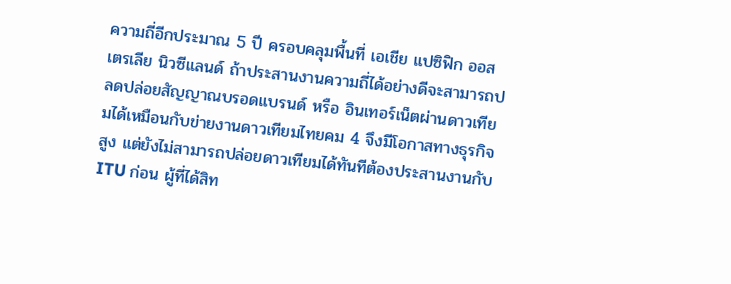ความถี่อีกประมาณ 5 ปี ครอบคลุมพื้นที่ เอเชีย แปซิฟิก ออสเตรเลีย นิวซีแลนด์ ถ้าประสานงานความถี่ได้อย่างดีจะสามารถปลดปล่อยสัญญาณบรอดแบรนด์ หรือ อินเทอร์เน็ตผ่านดาวเทียมได้เหมือนกับข่ายงานดาวเทียมไทยคม 4 จึงมีโอกาสทางธุรกิจสูง แต่ยังไม่สามารถปล่อยดาวเทียมได้ทันทีต้องประสานงานกับ ITU ก่อน ผู้ที่ได้สิท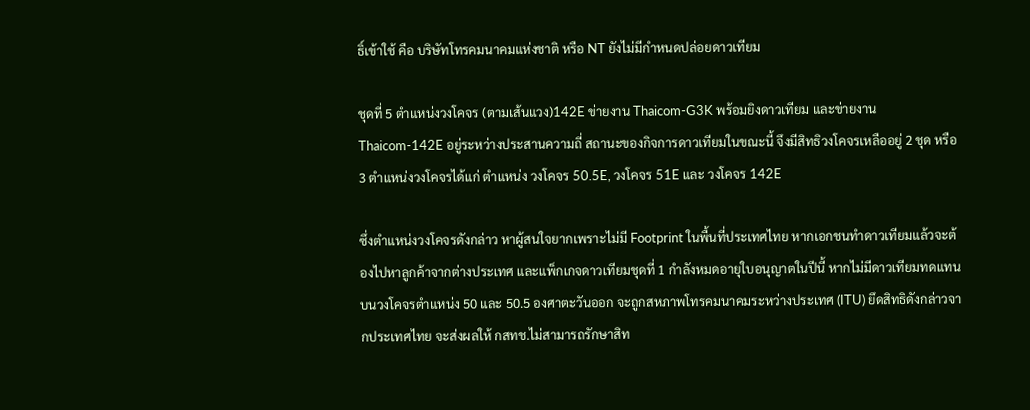ธิ์เข้าใช้ คือ บริษัทโทรคมนาคมแห่งชาติ หรือ NT ยังไม่มีกำหนดปล่อยดาวเทียม

ชุดที่ 5 ตำแหน่งวงโคจร (ตามเส้นแวง)142E ข่ายงาน Thaicom-G3K พร้อมยิงดาวเทียม และข่ายงาน Thaicom-142E อยู่ระหว่างประสานความถี่ สถานะของกิจการดาวเทียมในขณะนี้ จึงมีสิทธิวงโคจรเหลืออยู่ 2 ชุด หรือ 3 ตำแหน่งวงโคจรได้แก่ ตำแหน่ง วงโคจร 50.5E, วงโคจร 51E และ วงโคจร 142E

ซึ่งตำแหน่งวงโคจรดังกล่าว หาผู้สนใจยากเพราะไม่มี Footprint ในพื้นที่ประเทศไทย หากเอกชนทำดาวเทียมแล้วจะต้องไปหาลูกค้าจากต่างประเทศ และแพ็กเกจดาวเทียมชุดที่ 1 กำลังหมดอายุใบอนุญาตในปีนี้ หากไม่มีดาวเทียมทดแทนบนวงโคจรตำแหน่ง 50 และ 50.5 องศาตะวันออก จะถูกสหภาพโทรคมนาคมระหว่างประเทศ (ITU) ยึดสิทธิดังกล่าวจากประเทศไทย จะส่งผลให้ กสทช.ไม่สามารถรักษาสิท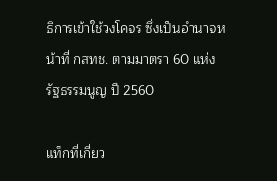ธิการเข้าใช้วงโคจร ซึ่งเป็นอำนาจหน้าที่ กสทช. ตามมาตรา 60 แห่งรัฐธรรมนูญ ปี 2560

แท็กที่เกี่ยว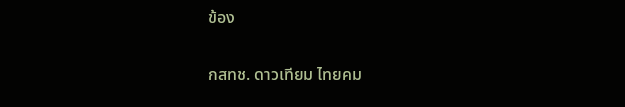ข้อง

กสทช. ดาวเทียม ไทยคม